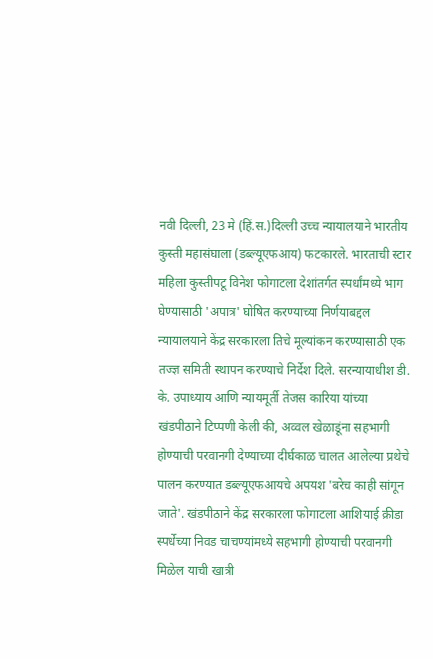नवी दिल्ली, 23 मे (हिं.स.)दिल्ली उच्च न्यायालयाने भारतीय कुस्ती महासंघाला (डब्ल्यूएफआय) फटकारले. भारताची स्टार महिला कुस्तीपटू विनेश फोगाटला देशांतर्गत स्पर्धांमध्ये भाग घेण्यासाठी 'अपात्र' घोषित करण्याच्या निर्णयाबद्दल न्यायालयाने केंद्र सरकारला तिचे मूल्यांकन करण्यासाठी एक तज्ज्ञ समिती स्थापन करण्याचे निर्देश दिले. सरन्यायाधीश डी. के. उपाध्याय आणि न्यायमूर्ती तेजस कारिया यांच्या खंडपीठाने टिप्पणी केली की, अव्वल खेळाडूंना सहभागी होण्याची परवानगी देण्याच्या दीर्घकाळ चालत आलेल्या प्रथेचे पालन करण्यात डब्ल्यूएफआयचे अपयश 'बरेच काही सांगून जाते'. खंडपीठाने केंद्र सरकारला फोगाटला आशियाई क्रीडा स्पर्धेच्या निवड चाचण्यांमध्ये सहभागी होण्याची परवानगी मिळेल याची खात्री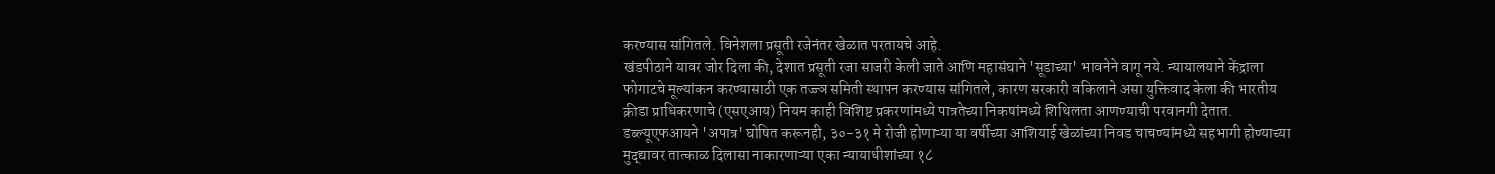करण्यास सांगितले. विनेशला प्रसूती रजेनंतर खेळात परतायचे आहे.
खंडपीठाने यावर जोर दिला की, देशात प्रसूती रजा साजरी केली जाते आणि महासंघाने 'सूडाच्या' भावनेने वागू नये. न्यायालयाने केंद्राला फोगाटचे मूल्यांकन करण्यासाठी एक तज्ज्ञ समिती स्थापन करण्यास सांगितले, कारण सरकारी वकिलाने असा युक्तिवाद केला की भारतीय क्रीडा प्राधिकरणाचे (एसएआय) नियम काही विशिष्ट प्रकरणांमध्ये पात्रतेच्या निकषांमध्ये शिथिलता आणण्याची परवानगी देतात.
डब्ल्यूएफआयने 'अपात्र' घोषित करूनही, ३०-३१ मे रोजी होणाऱ्या या वर्षीच्या आशियाई खेळांच्या निवड चाचण्यांमध्ये सहभागी होण्याच्या मुद्द्यावर तात्काळ दिलासा नाकारणाऱ्या एका न्यायाधीशांच्या १८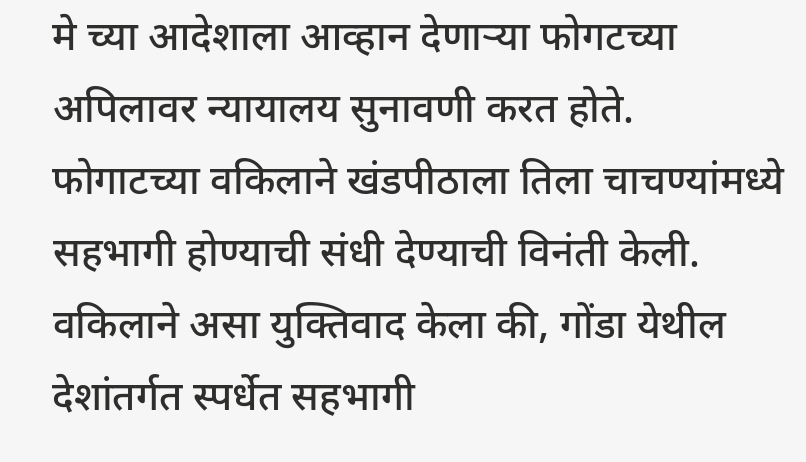मे च्या आदेशाला आव्हान देणाऱ्या फोगटच्या अपिलावर न्यायालय सुनावणी करत होते.
फोगाटच्या वकिलाने खंडपीठाला तिला चाचण्यांमध्ये सहभागी होण्याची संधी देण्याची विनंती केली. वकिलाने असा युक्तिवाद केला की, गोंडा येथील देशांतर्गत स्पर्धेत सहभागी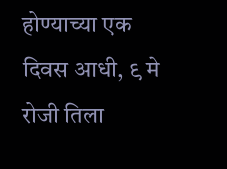होण्याच्या एक दिवस आधी, ९ मे रोजी तिला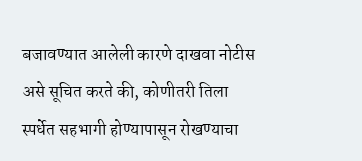बजावण्यात आलेली कारणे दाखवा नोटीस असे सूचित करते की, कोणीतरी तिला स्पर्धेत सहभागी होण्यापासून रोखण्याचा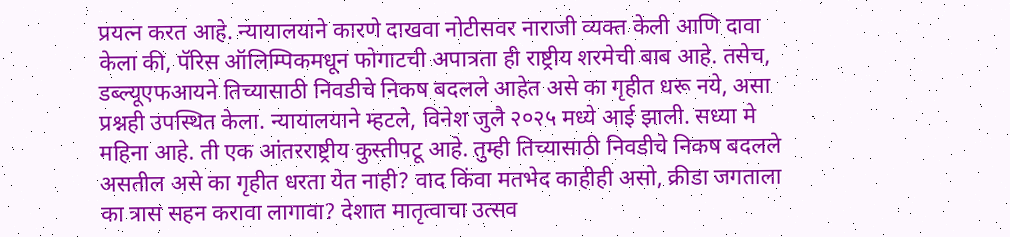प्रयत्न करत आहे. न्यायालयाने कारणे दाखवा नोटीसवर नाराजी व्यक्त केली आणि दावा केला की, पॅरिस ऑलिम्पिकमधून फोगाटची अपात्रता ही राष्ट्रीय शरमेची बाब आहे. तसेच, डब्ल्यूएफआयने तिच्यासाठी निवडीचे निकष बदलले आहेत असे का गृहीत धरू नये, असा प्रश्नही उपस्थित केला. न्यायालयाने म्हटले, विनेश जुलै २०२५ मध्ये आई झाली. सध्या मे महिना आहे. ती एक आंतरराष्ट्रीय कुस्तीपटू आहे. तुम्ही तिच्यासाठी निवडीचे निकष बदलले असतील असे का गृहीत धरता येत नाही? वाद किंवा मतभेद काहीही असो, क्रीडा जगताला का त्रास सहन करावा लागावा? देशात मातृत्वाचा उत्सव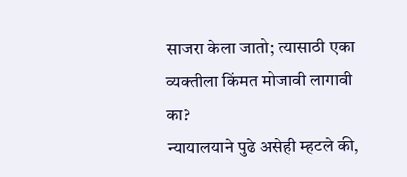साजरा केला जातो; त्यासाठी एका व्यक्तीला किंमत मोजावी लागावी का?
न्यायालयाने पुढे असेही म्हटले की,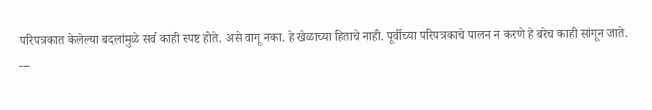परिपत्रकात केलेल्या बदलांमुळे सर्व काही स्पष्ट होते. असे वागू नका. हे खेळाच्या हिताचे नाही. पूर्वीच्या परिपत्रकाचे पालन न करणे हे बरेच काही सांगून जाते.
---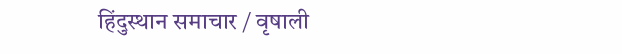हिंदुस्थान समाचार / वृषाली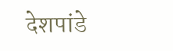देशपांडे